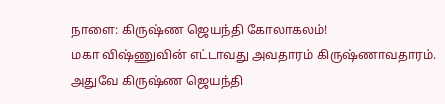நாளை: கிருஷ்ண ஜெயந்தி கோலாகலம்!
மகா விஷ்ணுவின் எட்டாவது அவதாரம் கிருஷ்ணாவதாரம். அதுவே கிருஷ்ண ஜெயந்தி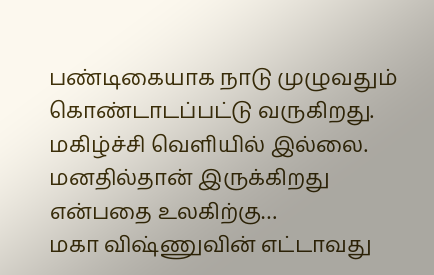பண்டிகையாக நாடு முழுவதும் கொண்டாடப்பட்டு வருகிறது. மகிழ்ச்சி வெளியில் இல்லை. மனதில்தான் இருக்கிறது என்பதை உலகிற்கு…
மகா விஷ்ணுவின் எட்டாவது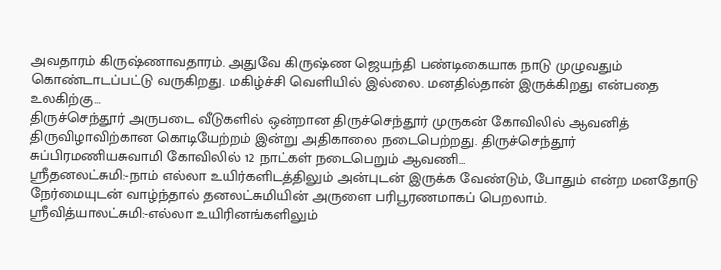அவதாரம் கிருஷ்ணாவதாரம். அதுவே கிருஷ்ண ஜெயந்தி பண்டிகையாக நாடு முழுவதும் கொண்டாடப்பட்டு வருகிறது. மகிழ்ச்சி வெளியில் இல்லை. மனதில்தான் இருக்கிறது என்பதை உலகிற்கு…
திருச்செந்தூர் அருபடை வீடுகளில் ஒன்றான திருச்செந்தூர் முருகன் கோவிலில் ஆவனித் திருவிழாவிற்கான கொடியேற்றம் இன்று அதிகாலை நடைபெற்றது. திருச்செந்தூர் சுப்பிரமணியசுவாமி கோவிலில் 12 நாட்கள் நடைபெறும் ஆவணி…
ஸ்ரீதனலட்சுமி:-நாம் எல்லா உயிர்களிடத்திலும் அன்புடன் இருக்க வேண்டும், போதும் என்ற மனதோடு நேர்மையுடன் வாழ்ந்தால் தனலட்சுமியின் அருளை பரிபூரணமாகப் பெறலாம். ஸ்ரீவித்யாலட்சுமி:-எல்லா உயிரினங்களிலும்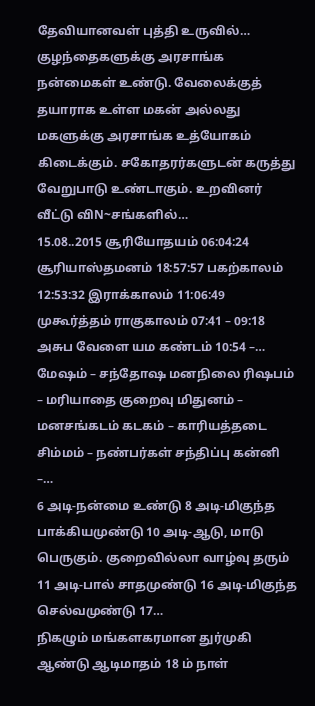தேவியானவள் புத்தி உருவில்…
குழந்தைகளுக்கு அரசாங்க நன்மைகள் உண்டு. வேலைக்குத் தயாராக உள்ள மகன் அல்லது மகளுக்கு அரசாங்க உத்யோகம் கிடைக்கும். சகோதரர்களுடன் கருத்து வேறுபாடு உண்டாகும். உறவினர் வீட்டு விN~சங்களில்…
15.08..2015 சூரியோதயம் 06:04:24 சூரியாஸ்தமனம் 18:57:57 பகற்காலம் 12:53:32 இராக்காலம் 11:06:49 முகூர்த்தம் ராகுகாலம் 07:41 – 09:18 அசுப வேளை யம கண்டம் 10:54 –…
மேஷம் – சந்தோஷ மனநிலை ரிஷபம் – மரியாதை குறைவு மிதுனம் – மனசங்கடம் கடகம் – காரியத்தடை சிம்மம் – நண்பர்கள் சந்திப்பு கன்னி –…
6 அடி-நன்மை உண்டு 8 அடி-மிகுந்த பாக்கியமுண்டு 10 அடி-ஆடு, மாடு பெருகும். குறைவில்லா வாழ்வு தரும் 11 அடி-பால் சாதமுண்டு 16 அடி-மிகுந்த செல்வமுண்டு 17…
நிகழும் மங்களகரமான துர்முகி ஆண்டு ஆடிமாதம் 18 ம் நாள்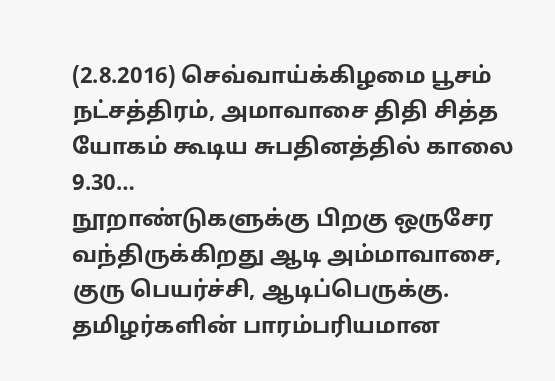(2.8.2016) செவ்வாய்க்கிழமை பூசம் நட்சத்திரம், அமாவாசை திதி சித்த யோகம் கூடிய சுபதினத்தில் காலை 9.30…
நூறாண்டுகளுக்கு பிறகு ஒருசேர வந்திருக்கிறது ஆடி அம்மாவாசை, குரு பெயர்ச்சி, ஆடிப்பெருக்கு. தமிழர்களின் பாரம்பரியமான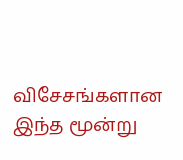விசேசங்களான இந்த மூன்று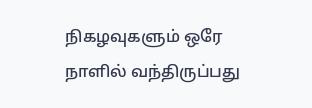நிகழவுகளும் ஒரே நாளில் வந்திருப்பது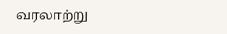வரலாற்று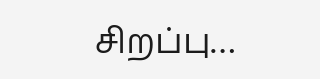சிறப்பு…